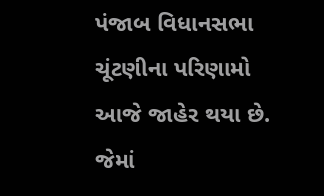પંજાબ વિધાનસભા ચૂંટણીના પરિણામો આજે જાહેર થયા છે. જેમાં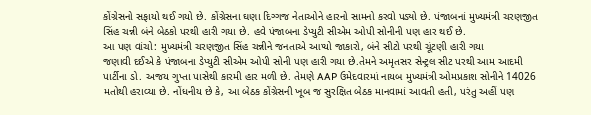કોંગ્રેસનો સફાયો થઈ ગયો છે. કોંગ્રેસના ઘણા દિગ્ગજ નેતાઓને હારનો સામનો કરવો પડ્યો છે. પંજાબનાં મુખ્યમંત્રી ચરણજીત સિંહ ચન્ની બંને બેઠકો પરથી હારી ગયા છે. હવે પંજાબના ડેપ્યુટી સીએમ ઓપી સોનીની પણ હાર થઈ છે.
આ પણ વાંચો: મુખ્યમંત્રી ચરણજીત સિંહ ચન્નીને જનતાએ આપ્યો જાકારો, બંને સીટો પરથી ચૂંટણી હારી ગયા
જણાવી દઈએ કે પંજાબના ડેપ્યુટી સીએમ ઓપી સોની પણ હારી ગયા છે.તેમને અમૃતસર સેન્ટ્રલ સીટ પરથી આમ આદમી પાર્ટીના ડો. અજય ગુપ્તા પાસેથી કારમી હાર મળી છે. તેમણે AAP ઉમેદવારમાં નાયબ મુખ્યમંત્રી ઓમપ્રકાશ સોનીને 14026 મતોથી હરાવ્યા છે. નોંધનીય છે કે, આ બેઠક કોંગ્રેસની ખૂબ જ સુરક્ષિત બેઠક માનવામાં આવતી હતી, પરંતુ અહીં પણ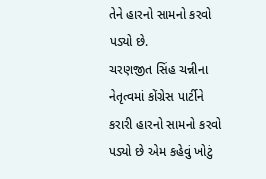તેને હારનો સામનો કરવો પડ્યો છે.
ચરણજીત સિંહ ચન્નીના નેતૃત્વમાં કોંગ્રેસ પાર્ટીને કરારી હારનો સામનો કરવો પડ્યો છે એમ કહેવું ખોટું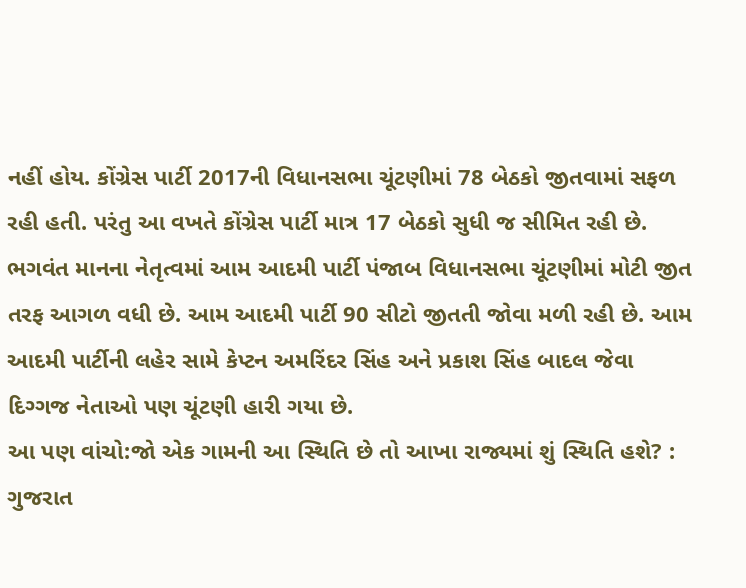નહીં હોય. કોંગ્રેસ પાર્ટી 2017ની વિધાનસભા ચૂંટણીમાં 78 બેઠકો જીતવામાં સફળ રહી હતી. પરંતુ આ વખતે કોંગ્રેસ પાર્ટી માત્ર 17 બેઠકો સુધી જ સીમિત રહી છે.
ભગવંત માનના નેતૃત્વમાં આમ આદમી પાર્ટી પંજાબ વિધાનસભા ચૂંટણીમાં મોટી જીત તરફ આગળ વધી છે. આમ આદમી પાર્ટી 90 સીટો જીતતી જોવા મળી રહી છે. આમ આદમી પાર્ટીની લહેર સામે કેપ્ટન અમરિંદર સિંહ અને પ્રકાશ સિંહ બાદલ જેવા દિગ્ગજ નેતાઓ પણ ચૂંટણી હારી ગયા છે.
આ પણ વાંચો:જો એક ગામની આ સ્થિતિ છે તો આખા રાજ્યમાં શું સ્થિતિ હશે? : ગુજરાત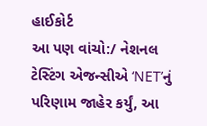હાઈકોર્ટ
આ પણ વાંચો:/ નેશનલ ટેસ્ટિંગ એજન્સીએ ‘NET’નું પરિણામ જાહેર કર્યું, આ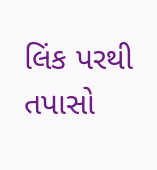લિંક પરથી તપાસો